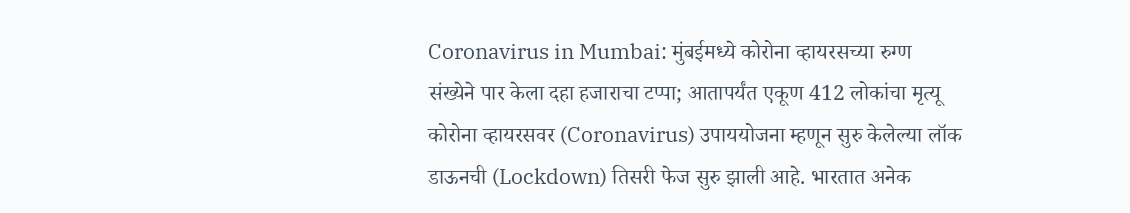Coronavirus in Mumbai: मुंबईमध्ये कोरोना व्हायरसच्या रुग्ण संख्येने पार केला दहा हजाराचा टप्पा; आतापर्यंत एकूण 412 लोकांचा मृत्यू
कोरोना व्हायरसवर (Coronavirus) उपाययोजना म्हणून सुरु केलेल्या लॉक डाऊनची (Lockdown) तिसरी फेज सुरु झाली आहे. भारतात अनेक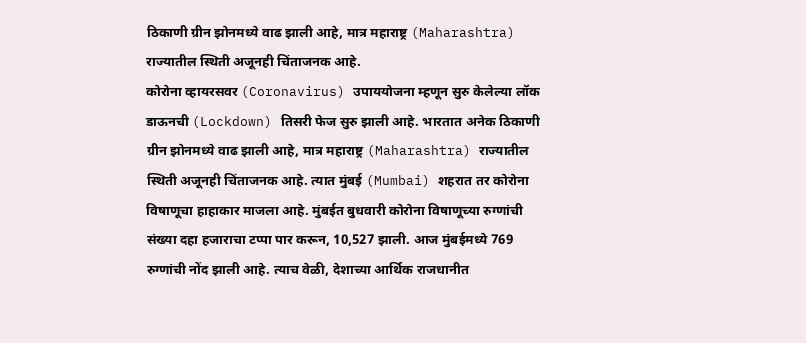ठिकाणी ग्रीन झोनमध्ये वाढ झाली आहे, मात्र महाराष्ट्र (Maharashtra) राज्यातील स्थिती अजूनही चिंताजनक आहे.
कोरोना व्हायरसवर (Coronavirus) उपाययोजना म्हणून सुरु केलेल्या लॉक डाऊनची (Lockdown) तिसरी फेज सुरु झाली आहे. भारतात अनेक ठिकाणी ग्रीन झोनमध्ये वाढ झाली आहे, मात्र महाराष्ट्र (Maharashtra) राज्यातील स्थिती अजूनही चिंताजनक आहे. त्यात मुंबई (Mumbai) शहरात तर कोरोना विषाणूचा हाहाकार माजला आहे. मुंबईत बुधवारी कोरोना विषाणूच्या रुग्णांची संख्या दहा हजाराचा टप्पा पार करून, 10,527 झाली. आज मुंबईमध्ये 769 रुग्णांची नोंद झाली आहे. त्याच वेळी, देशाच्या आर्थिक राजधानीत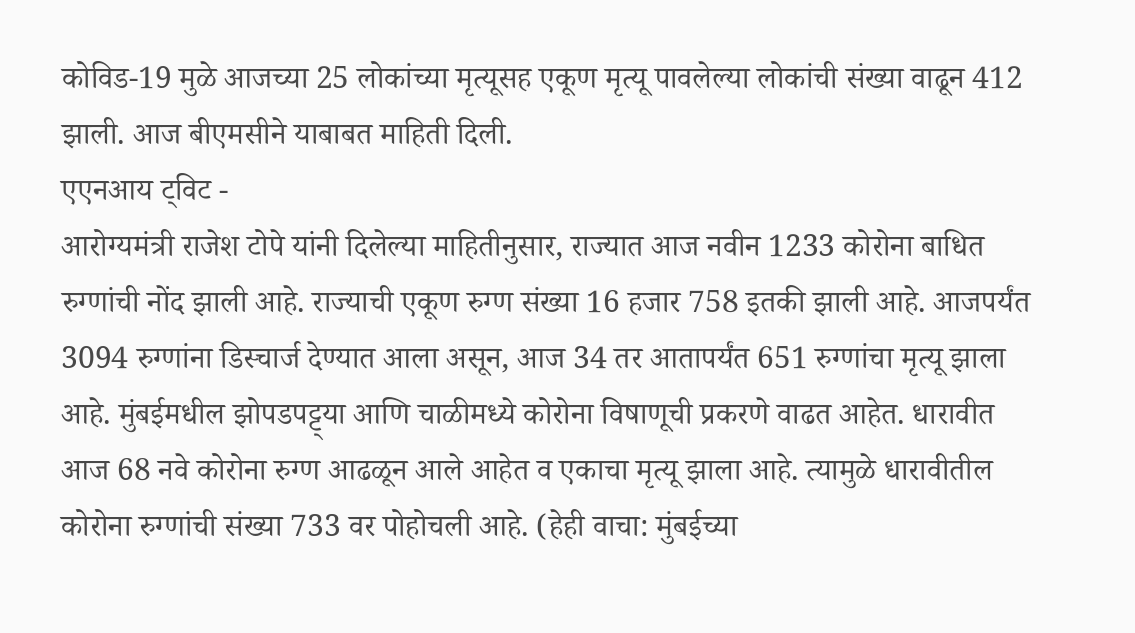कोविड-19 मुळे आजच्या 25 लोकांच्या मृत्यूसह एकूण मृत्यू पावलेल्या लोकांची संख्या वाढून 412 झाली. आज बीएमसीने याबाबत माहिती दिली.
एएनआय ट्विट -
आरोग्यमंत्री राजेश टोपे यांनी दिलेल्या माहितीनुसार, राज्यात आज नवीन 1233 कोरोना बाधित रुग्णांची नोंद झाली आहे. राज्याची एकूण रुग्ण संख्या 16 हजार 758 इतकी झाली आहे. आजपर्यंत 3094 रुग्णांना डिस्चार्ज देण्यात आला असून, आज 34 तर आतापर्यंत 651 रुग्णांचा मृत्यू झाला आहे. मुंबईमधील झोपडपट्ट्या आणि चाळीमध्ये कोरोना विषाणूची प्रकरणे वाढत आहेत. धारावीत आज 68 नवे कोरोना रुग्ण आढळून आले आहेत व एकाचा मृत्यू झाला आहे. त्यामुळे धारावीतील कोरोना रुग्णांची संख्या 733 वर पोहोचली आहे. (हेही वाचा: मुंबईच्या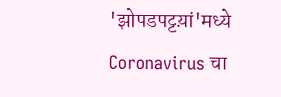'झोपडपट्टय़ां'मध्ये Coronavirus चा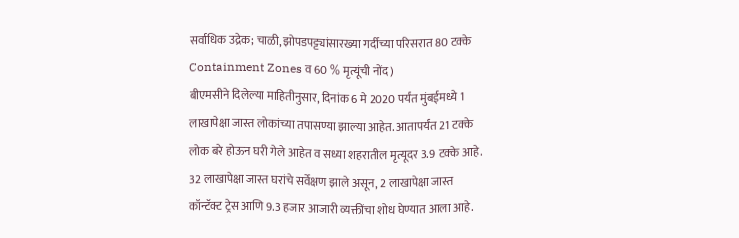सर्वाधिक उद्रेक; चाळी, झोपडपट्ट्यांसारख्या गर्दीच्या परिसरात 80 टक्के Containment Zones व 60 % मृत्यूंची नोंद)
बीएमसीने दिलेल्या माहितीनुसार, दिनांक 6 मे 2020 पर्यंत मुंबईमध्ये 1 लाखापेक्षा जास्त लोकांच्या तपासण्या झाल्या आहेत. आतापर्यंत 21 टक्के लोक बरे होऊन घरी गेले आहेत व सध्या शहरातील मृत्यूदर 3.9 टक्के आहे. 32 लाखापेक्षा जास्त घरांचे सर्वेक्षण झाले असून, 2 लाखापेक्षा जास्त कॉन्टॅक्ट ट्रेस आणि 9.3 हजार आजारी व्यक्तींचा शोध घेण्यात आला आहे.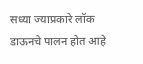सध्या ज्याप्रकारे लॉक डाऊनचे पालन होत आहे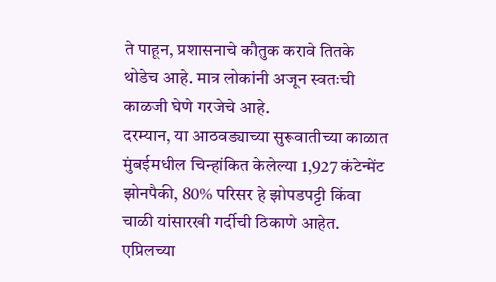ते पाहून, प्रशासनाचे कौतुक करावे तितके थोडेच आहे. मात्र लोकांनी अजून स्वतःची काळजी घेणे गरजेचे आहे.
दरम्यान, या आठवड्याच्या सुरूवातीच्या काळात मुंबईमधील चिन्हांकित केलेल्या 1,927 कंटेन्मेंट झोनपैकी, 80% परिसर हे झोपडपट्टी किंवा चाळी यांसारखी गर्दीची ठिकाणे आहेत. एप्रिलच्या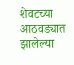शेवटच्या आठवड्यात झालेल्या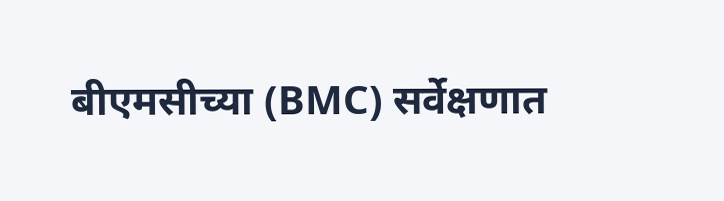बीएमसीच्या (BMC) सर्वेक्षणात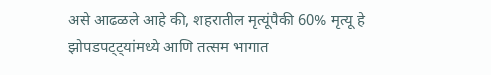असे आढळले आहे की, शहरातील मृत्यूंपैकी 60% मृत्यू हे झोपडपट्ट्यांमध्ये आणि तत्सम भागात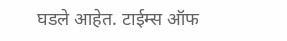घडले आहेत. टाईम्स ऑफ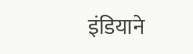इंडियाने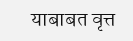याबाबत वृत्त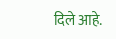दिले आहे.